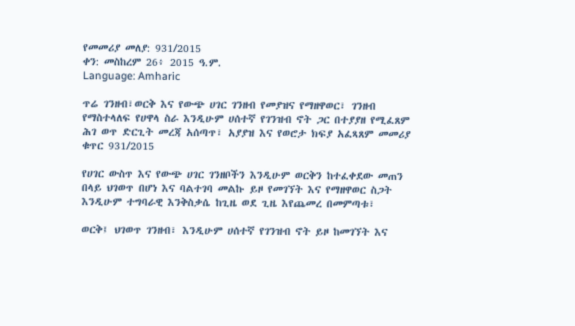የመመሪያ መለያ: 931/2015
ቀን: መስከረም 26፥ 2015 ዓ.ም.
Language: Amharic

ጥሬ ገንዘብ፣ወርቅ እና የውጭ ሀገር ገንዘብ የመያዝና የማዘዋወር፣ ገንዘብ የማስተላለፍ የሀዋላ ስራ እንዲሁም ሀሰተኛ የገንዝብ ኖት ጋር በተያያዘ የሚፈጸም ሕገ ወጥ ድርጊት መረጃ አሰጣጥ፣ አያያዝ እና የወሮታ ክፍያ አፈጻጸም መመሪያ ቁጥር 931/2015

የሀገር ውስጥ እና የውጭ ሀገር ገንዘቦችን እንዲሁም ወርቅን ከተፈቀደው መጠን በላይ ህገወጥ በሆነ እና ባልተገባ መልኩ ይዞ የመገኘት እና የማዘዋወር ስጋት እንዲሁም ተግባራዊ እንቅስቃሴ ከጊዜ ወደ ጊዜ እየጨመረ በመምጣቱ፣

ወርቅ፤ ህገወጥ ገንዘብ፣ እንዲሁም ሀሰተኛ የገንዝብ ኖት ይዞ ከመገኘት እና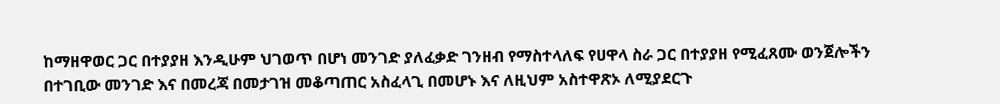ከማዘዋወር ጋር በተያያዘ እንዲሁም ህገወጥ በሆነ መንገድ ያለፈቃድ ገንዘብ የማስተላለፍ የሀዋላ ስራ ጋር በተያያዘ የሚፈጸሙ ወንጀሎችን በተገቢው መንገድ እና በመረጃ በመታገዝ መቆጣጠር አስፈላጊ በመሆኑ እና ለዚህም አስተዋጽኦ ለሚያደርጉ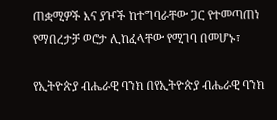ጠቋሚዎች እና ያዦች ከተግባራቸው ጋር የተመጣጠነ የማበረታቻ ወሮታ ሊከፈላቸው የሚገባ በመሆኑ፣

የኢትዮጵያ ብሔራዊ ባንክ በየኢትዮጵያ ብሔራዊ ባንክ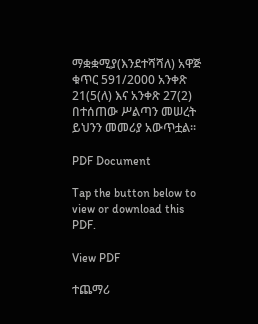ማቋቋሚያ(እንደተሻሻለ) አዋጅ ቁጥር 591/2000 አንቀጽ 21(5(ለ) እና አንቀጽ 27(2) በተሰጠው ሥልጣን መሠረት ይህንን መመሪያ አውጥቷል፡፡

PDF Document

Tap the button below to view or download this PDF.

View PDF

ተጨማሪ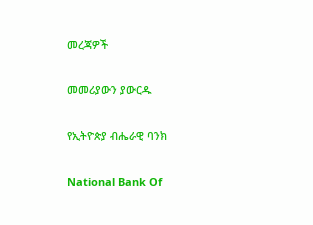መረጃዎች

መመሪያውን ያውርዱ

የኢትዮጵያ ብሔራዊ ባንክ

National Bank Of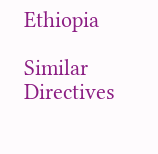Ethiopia

Similar Directives